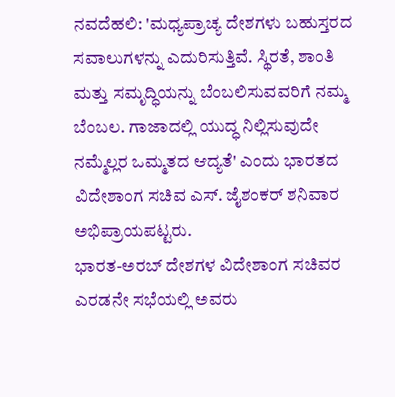ನವದೆಹಲಿ: 'ಮಧ್ಯಪ್ರಾಚ್ಯ ದೇಶಗಳು ಬಹುಸ್ತರದ ಸವಾಲುಗಳನ್ನು ಎದುರಿಸುತ್ತಿವೆ. ಸ್ಥಿರತೆ, ಶಾಂತಿ ಮತ್ತು ಸಮೃದ್ಧಿಯನ್ನು ಬೆಂಬಲಿಸುವವರಿಗೆ ನಮ್ಮ ಬೆಂಬಲ. ಗಾಜಾದಲ್ಲಿ ಯುದ್ಧ ನಿಲ್ಲಿಸುವುದೇ ನಮ್ಮೆಲ್ಲರ ಒಮ್ಮತದ ಆದ್ಯತೆ' ಎಂದು ಭಾರತದ ವಿದೇಶಾಂಗ ಸಚಿವ ಎಸ್. ಜೈಶಂಕರ್ ಶನಿವಾರ ಅಭಿಪ್ರಾಯಪಟ್ಟರು.
ಭಾರತ-ಅರಬ್ ದೇಶಗಳ ವಿದೇಶಾಂಗ ಸಚಿವರ ಎರಡನೇ ಸಭೆಯಲ್ಲಿ ಅವರು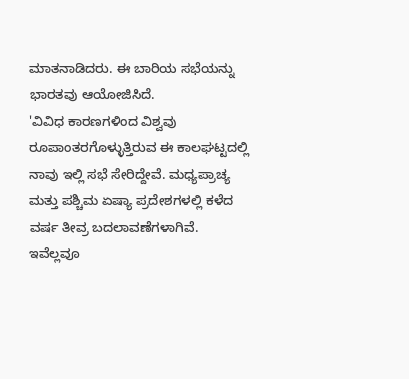ಮಾತನಾಡಿದರು. ಈ ಬಾರಿಯ ಸಭೆಯನ್ನು ಭಾರತವು ಆಯೋಜಿಸಿದೆ.
'ವಿವಿಧ ಕಾರಣಗಳಿಂದ ವಿಶ್ವವು ರೂಪಾಂತರಗೊಳ್ಳುತ್ತಿರುವ ಈ ಕಾಲಘಟ್ಟದಲ್ಲಿ ನಾವು ಇಲ್ಲಿ ಸಭೆ ಸೇರಿದ್ದೇವೆ. ಮಧ್ಯಪ್ರಾಚ್ಯ ಮತ್ತು ಪಶ್ಚಿಮ ಏಷ್ಯಾ ಪ್ರದೇಶಗಳಲ್ಲಿ ಕಳೆದ ವರ್ಷ ತೀವ್ರ ಬದಲಾವಣೆಗಳಾಗಿವೆ. ಇವೆಲ್ಲವೂ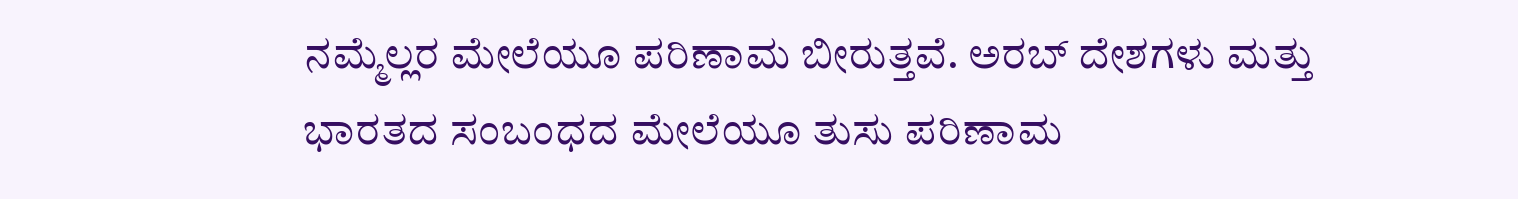ನಮ್ಮೆಲ್ಲರ ಮೇಲೆಯೂ ಪರಿಣಾಮ ಬೀರುತ್ತವೆ. ಅರಬ್ ದೇಶಗಳು ಮತ್ತು ಭಾರತದ ಸಂಬಂಧದ ಮೇಲೆಯೂ ತುಸು ಪರಿಣಾಮ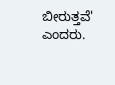ಬೀರುತ್ತವೆ' ಎಂದರು.